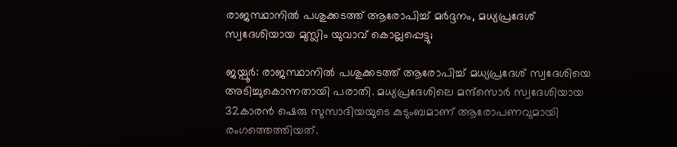രാജസ്ഥാനിൽ പശുക്കടത്ത് ആരോപിച്ച് മർദ്ദനം, മധ്യപ്രദേശ് സ്വദേശിയായ മുസ്ലിം യുവാവ് കൊല്ലപ്പെട്ടു;

ജയ്പൂര്‍: രാജസ്ഥാനില്‍ പശുക്കടത്ത് ആരോപിച്ച് മധ്യപ്രദേശ് സ്വദേശിയെ അടിച്ചുകൊന്നതായി പരാതി. മധ്യപ്രദേശിലെ മന്ദ്‌സൊര്‍ സ്വദേശിയായ 32കാരന്‍ ഷെരു സുസാദിയയുടെ കുടുംബമാണ് ആരോപണവുമായി രംഗത്തെത്തിയത്.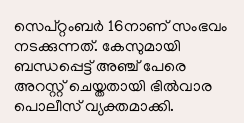സെപ്റ്റംബര്‍ 16നാണ് സംഭവം നടക്കുന്നത്. കേസുമായി ബന്ധപ്പെട്ട് അഞ്ച് പേരെ അറസ്റ്റ് ചെയ്തതായി ഭില്‍വാര പൊലീസ് വ്യക്തമാക്കി.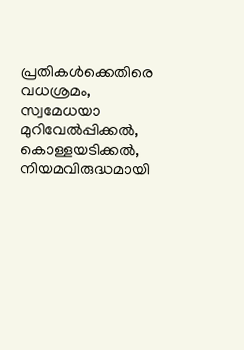പ്രതികള്‍ക്കെതിരെ വധശ്രമം, സ്വമേധയാ മുറിവേല്‍പ്പിക്കല്‍, കൊള്ളയടിക്കല്‍, നിയമവിരുദ്ധമായി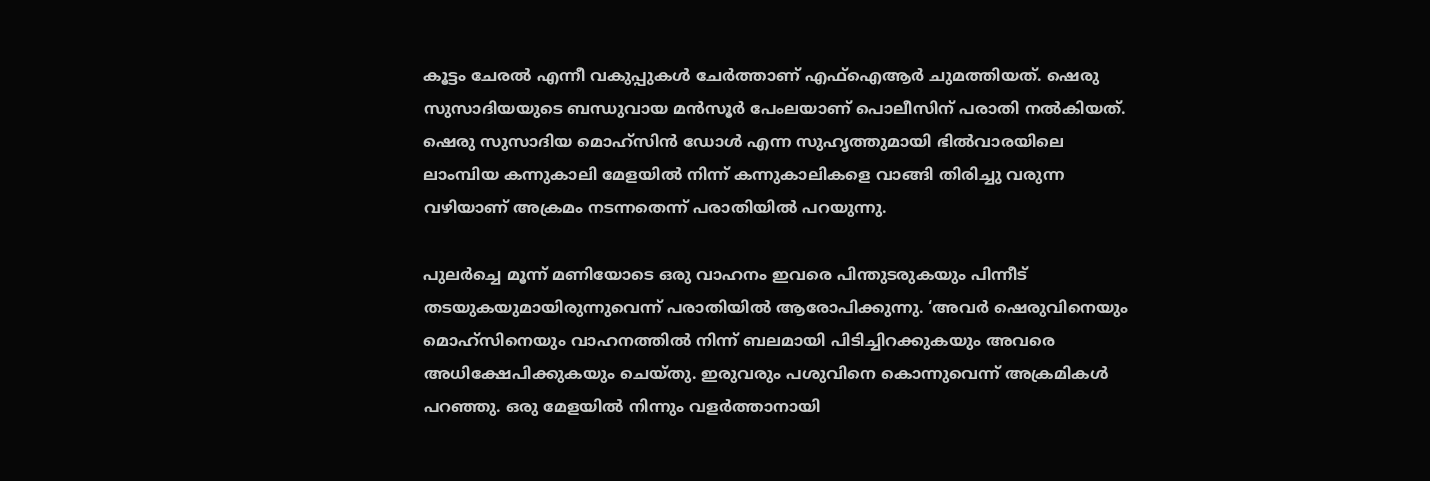കൂട്ടം ചേരല്‍ എന്നീ വകുപ്പുകള്‍ ചേര്‍ത്താണ് എഫ്‌ഐആര്‍ ചുമത്തിയത്. ഷെരു സുസാദിയയുടെ ബന്ധുവായ മന്‍സൂര്‍ പേംലയാണ് പൊലീസിന് പരാതി നല്‍കിയത്. ഷെരു സുസാദിയ മൊഹ്‌സിന്‍ ഡോള്‍ എന്ന സുഹൃത്തുമായി ഭില്‍വാരയിലെ ലാംമ്പിയ കന്നുകാലി മേളയില്‍ നിന്ന് കന്നുകാലികളെ വാങ്ങി തിരിച്ചു വരുന്ന വഴിയാണ് അക്രമം നടന്നതെന്ന് പരാതിയില്‍ പറയുന്നു.

പുലര്‍ച്ചെ മൂന്ന് മണിയോടെ ഒരു വാഹനം ഇവരെ പിന്തുടരുകയും പിന്നീട് തടയുകയുമായിരുന്നുവെന്ന് പരാതിയില്‍ ആരോപിക്കുന്നു. ‘അവര്‍ ഷെരുവിനെയും മൊഹ്‌സിനെയും വാഹനത്തില്‍ നിന്ന് ബലമായി പിടിച്ചിറക്കുകയും അവരെ അധിക്ഷേപിക്കുകയും ചെയ്തു. ഇരുവരും പശുവിനെ കൊന്നുവെന്ന് അക്രമികള്‍ പറഞ്ഞു. ഒരു മേളയില്‍ നിന്നും വളര്‍ത്താനായി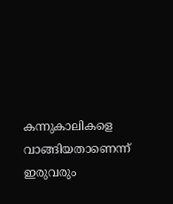കന്നുകാലികളെ വാങ്ങിയതാണെന്ന് ഇരുവരും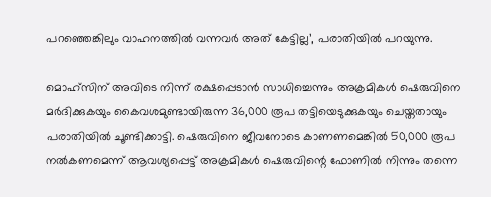പറഞ്ഞെങ്കിലും വാഹനത്തില്‍ വന്നവര്‍ അത് കേട്ടില്ല’, പരാതിയില്‍ പറയുന്നു.

മൊഹ്‌സിന് അവിടെ നിന്ന് രക്ഷപ്പെടാന്‍ സാധിച്ചെന്നും അക്രമികള്‍ ഷെരുവിനെ മര്‍ദിക്കുകയും കൈവശമുണ്ടായിരുന്ന 36,000 രൂപ തട്ടിയെടുക്കുകയും ചെയ്തതായും പരാതിയില്‍ ചൂണ്ടിക്കാട്ടി. ഷെരുവിനെ ജീവനോടെ കാണണമെങ്കില്‍ 50,000 രൂപ നല്‍കണമെന്ന് ആവശ്യപ്പെട്ട് അക്രമികള്‍ ഷെരുവിന്റെ ഫോണില്‍ നിന്നും തന്നെ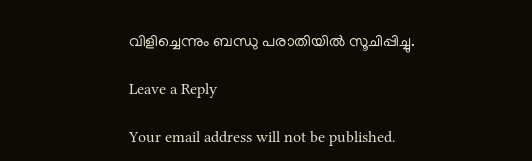വിളിച്ചെന്നും ബന്ധു പരാതിയില്‍ സൂചിപ്പിച്ചു.

Leave a Reply

Your email address will not be published.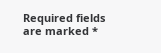Required fields are marked *